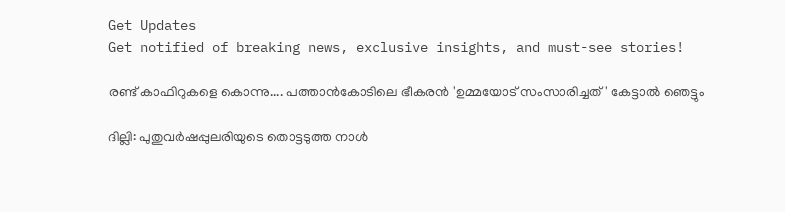Get Updates
Get notified of breaking news, exclusive insights, and must-see stories!

രണ്ട് കാഫിറുകളെ കൊന്നു.... പത്താന്‍കോടിലെ ഭീകരന്‍ 'ഉമ്മയോട് സംസാരിച്ചത്' കേട്ടാല്‍ ഞെട്ടും

ദില്ലി: പുതുവര്‍ഷപ്പുലരിയുടെ തൊട്ടടുത്ത നാള്‍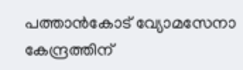പത്താന്‍കോട് വ്യോമസേനാ കേന്ദ്രത്തിന്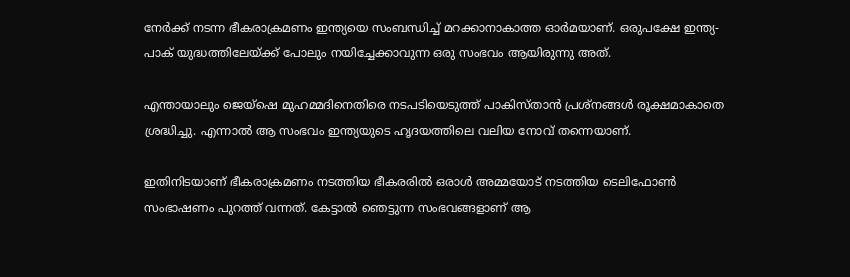നേര്‍ക്ക് നടന്ന ഭീകരാക്രമണം ഇന്ത്യയെ സംബന്ധിച്ച് മറക്കാനാകാത്ത ഓര്‍മയാണ്. ഒരുപക്ഷേ ഇന്ത്യ-പാക് യുദ്ധത്തിലേയ്ക്ക് പോലും നയിച്ചേക്കാവുന്ന ഒരു സംഭവം ആയിരുന്നു അത്.

എന്തായാലും ജെയ്‌ഷെ മുഹമ്മദിനെതിരെ നടപടിയെടുത്ത് പാകിസ്താന്‍ പ്രശ്‌നങ്ങള്‍ രൂക്ഷമാകാതെ ശ്രദ്ധിച്ചു. എന്നാല്‍ ആ സംഭവം ഇന്ത്യയുടെ ഹൃദയത്തിലെ വലിയ നോവ് തന്നെയാണ്.

ഇതിനിടയാണ് ഭീകരാക്രമണം നടത്തിയ ഭീകരരില്‍ ഒരാള്‍ അമ്മയോട് നടത്തിയ ടെലിഫോണ്‍ സംഭാഷണം പുറത്ത് വന്നത്. കേട്ടാല്‍ ഞെട്ടുന്ന സംഭവങ്ങളാണ് ആ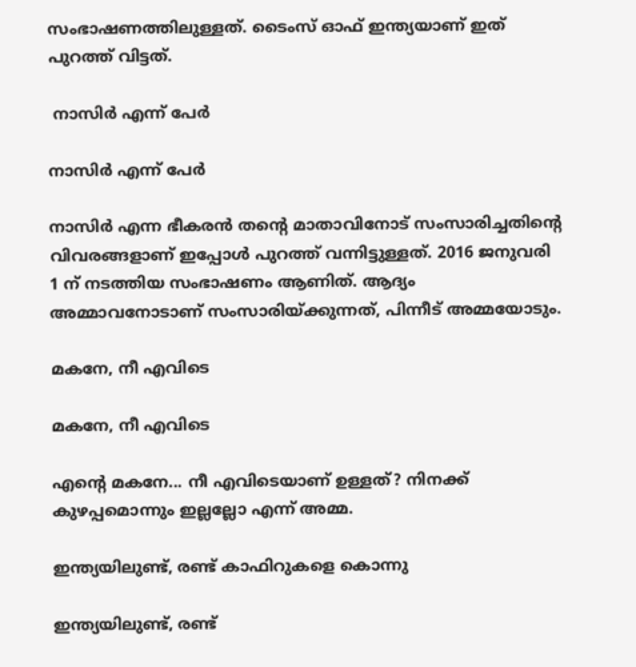സംഭാഷണത്തിലുള്ളത്. ടൈംസ് ഓഫ് ഇന്ത്യയാണ് ഇത് പുറത്ത് വിട്ടത്.

 നാസിര്‍ എന്ന് പേര്‍

നാസിര്‍ എന്ന് പേര്‍

നാസിര്‍ എന്ന ഭീകരന്‍ തന്റെ മാതാവിനോട് സംസാരിച്ചതിന്റെ വിവരങ്ങളാണ് ഇപ്പോള്‍ പുറത്ത് വന്നിട്ടുള്ളത്. 2016 ജനുവരി 1 ന് നടത്തിയ സംഭാഷണം ആണിത്. ആദ്യം അമ്മാവനോടാണ് സംസാരിയ്ക്കുന്നത്, പിന്നീട് അമ്മയോടും.

മകനേ, നീ എവിടെ

മകനേ, നീ എവിടെ

എന്റെ മകനേ... നീ എവിടെയാണ് ഉള്ളത്? നിനക്ക് കുഴപ്പമൊന്നും ഇല്ലല്ലോ എന്ന് അമ്മ.

ഇന്ത്യയിലുണ്ട്, രണ്ട് കാഫിറുകളെ കൊന്നു

ഇന്ത്യയിലുണ്ട്, രണ്ട്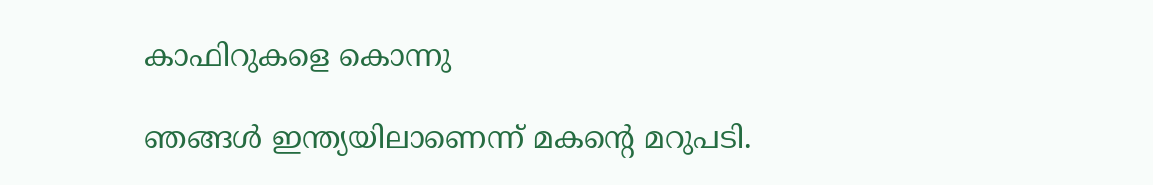കാഫിറുകളെ കൊന്നു

ഞങ്ങള്‍ ഇന്ത്യയിലാണെന്ന് മകന്റെ മറുപടി.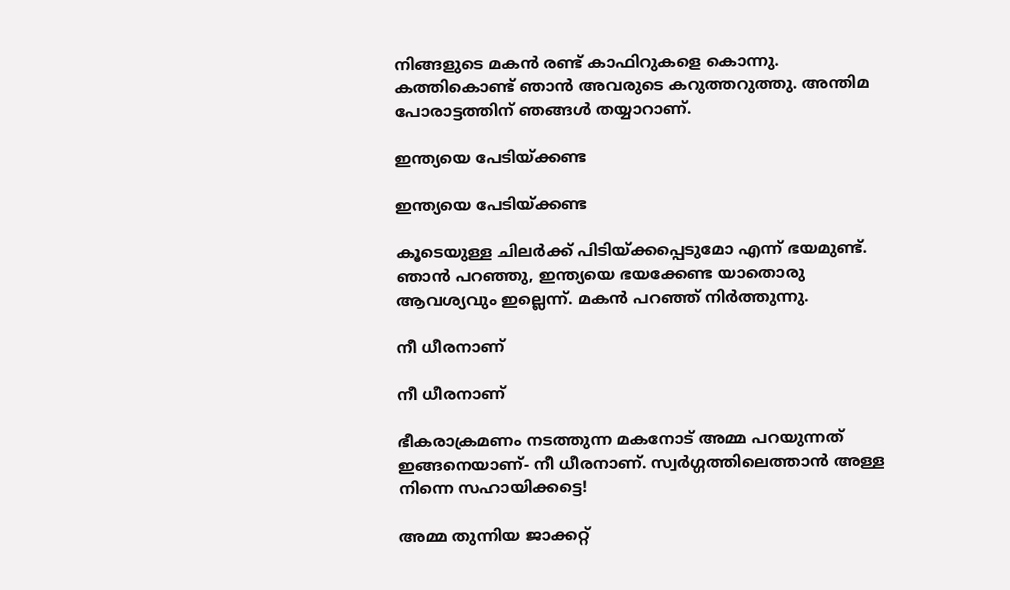നിങ്ങളുടെ മകന്‍ രണ്ട് കാഫിറുകളെ കൊന്നു. കത്തികൊണ്ട് ഞാന്‍ അവരുടെ കറുത്തറുത്തു. അന്തിമ പോരാട്ടത്തിന് ഞങ്ങള്‍ തയ്യാറാണ്.

ഇന്ത്യയെ പേടിയ്ക്കണ്ട

ഇന്ത്യയെ പേടിയ്ക്കണ്ട

കൂടെയുള്ള ചിലര്‍ക്ക് പിടിയ്ക്കപ്പെടുമോ എന്ന് ഭയമുണ്ട്. ഞാന്‍ പറഞ്ഞു, ഇന്ത്യയെ ഭയക്കേണ്ട യാതൊരു ആവശ്യവും ഇല്ലെന്ന്. മകന്‍ പറഞ്ഞ് നിര്‍ത്തുന്നു.

നീ ധീരനാണ്

നീ ധീരനാണ്

ഭീകരാക്രമണം നടത്തുന്ന മകനോട് അമ്മ പറയുന്നത് ഇങ്ങനെയാണ്- നീ ധീരനാണ്. സ്വര്‍ഗ്ഗത്തിലെത്താന്‍ അള്ള നിന്നെ സഹായിക്കട്ടെ!

അമ്മ തുന്നിയ ജാക്കറ്റ്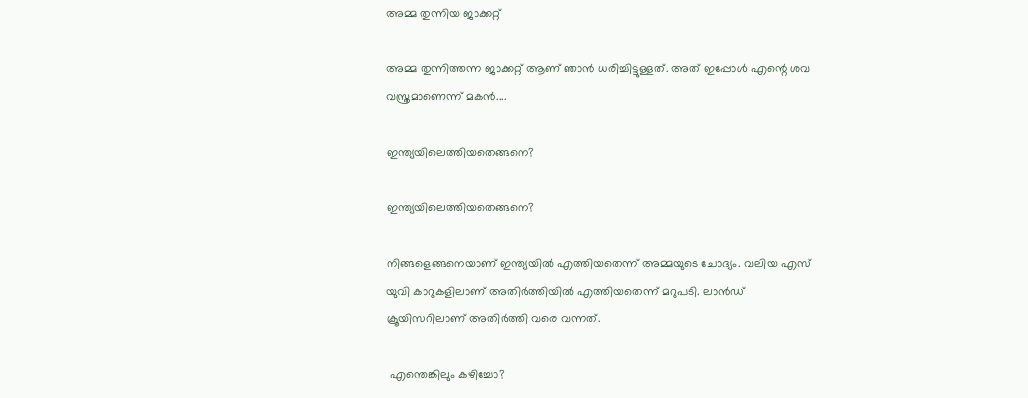അമ്മ തുന്നിയ ജാക്കറ്റ്

അമ്മ തുന്നിത്തന്ന ജാക്കറ്റ് ആണ് ഞാന്‍ ധരിച്ചിട്ടുള്ളത്. അത് ഇപ്പോള്‍ എന്റെ ശവ വസ്ത്രമാണെന്ന് മകന്‍....

ഇന്ത്യയിലെത്തിയതെങ്ങനെ?

ഇന്ത്യയിലെത്തിയതെങ്ങനെ?

നിങ്ങളെങ്ങനെയാണ് ഇന്ത്യയില്‍ എത്തിയതെന്ന് അമ്മയുടെ ചോദ്യം. വലിയ എസ് യുവി കാറുകളിലാണ് അതിര്‍ത്തിയില്‍ എത്തിയതെന്ന് മറുപടി. ലാന്‍ഡ് ക്രൂയിസറിലാണ് അതിര്‍ത്തി വരെ വന്നത്.

 എന്തെങ്കിലും കഴിച്ചോ?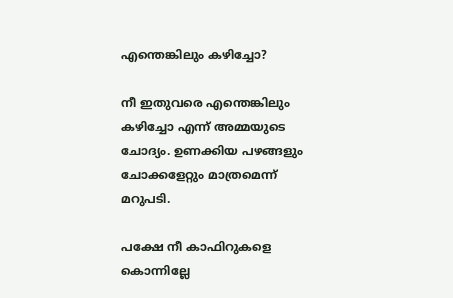എന്തെങ്കിലും കഴിച്ചോ?

നീ ഇതുവരെ എന്തെങ്കിലും കഴിച്ചോ എന്ന് അമ്മയുടെ ചോദ്യം. ഉണക്കിയ പഴങ്ങളും ചോക്കളേറ്റും മാത്രമെന്ന് മറുപടി.

പക്ഷേ നീ കാഫിറുകളെ കൊന്നില്ലേ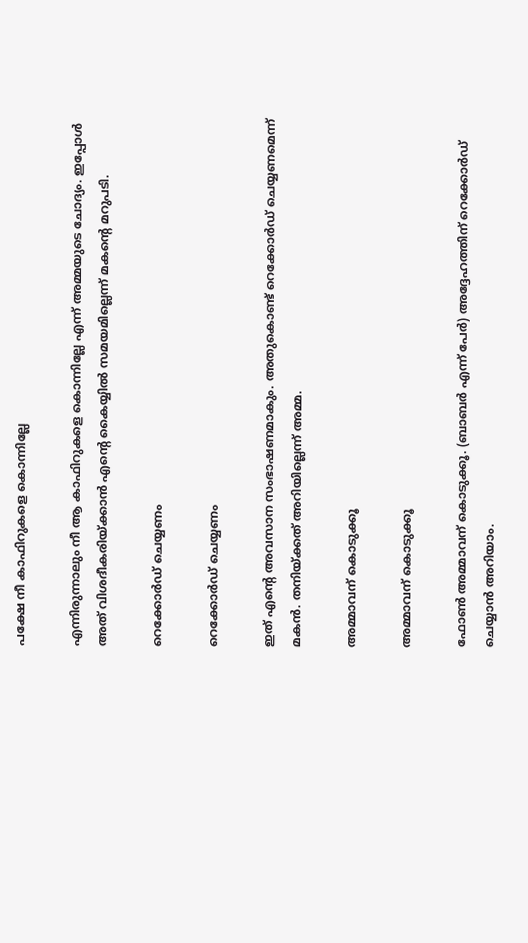പക്ഷേ നീ കാഫിറുകളെ കൊന്നില്ലേ

എന്നിരുന്നാലും നീ ആ കാഫിറുകളെ കൊന്നില്ലേ എന്ന് അമ്മയുടെ ചോദ്യം. ഇപ്പോള്‍ അത് വിശദീകരിയ്ക്കാന്‍ എന്റെ കൈയ്യില്‍ സമയമില്ലെന്ന് മകന്റെ മറുപടി.

റെക്കോര്‍ഡ് ചെയ്യണം

റെക്കോര്‍ഡ് ചെയ്യണം

ഇത് എന്റെ അവസാന സംഭാഷണമാകും. അതുകൊണ്ട് റെക്കോര്‍ഡ് ചെയ്യണമെന്ന് മകന്‍. തനിയ്ക്കത് അറിയില്ലെന്ന് അമ്മ.

അമ്മാവന് കൊടുക്കൂ

അമ്മാവന് കൊടുക്കൂ

ഫോണ്‍ അമ്മാവന് കൊടുക്കൂ. (ബാബര്‍ എന്ന് പേര്‍) അദ്ദേഹത്തിന് റെക്കോര്‍ഡ് ചെയ്യാന്‍ അറിയാം.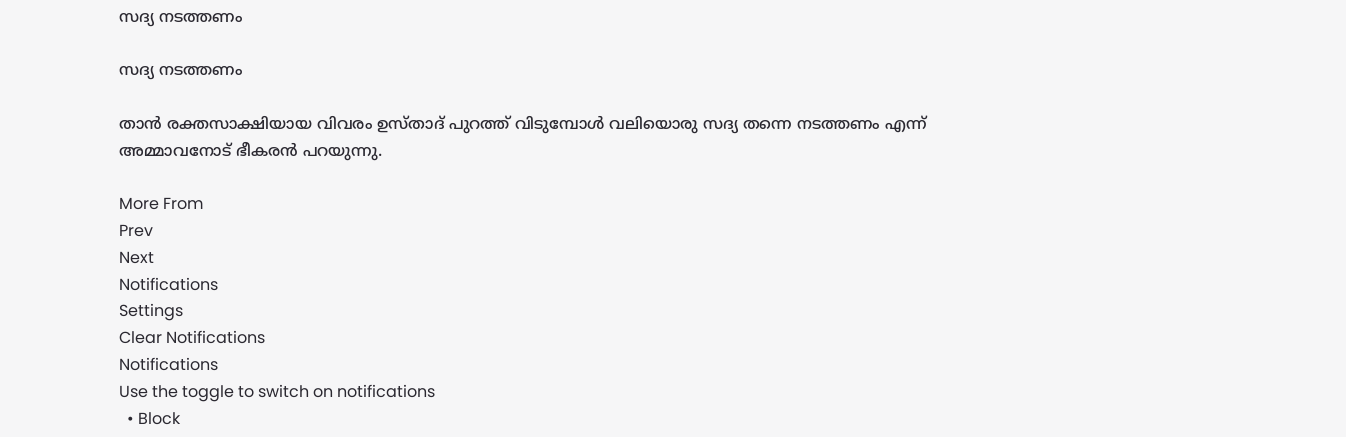സദ്യ നടത്തണം

സദ്യ നടത്തണം

താന്‍ രക്തസാക്ഷിയായ വിവരം ഉസ്താദ് പുറത്ത് വിടുമ്പോള്‍ വലിയൊരു സദ്യ തന്നെ നടത്തണം എന്ന് അമ്മാവനോട് ഭീകരന്‍ പറയുന്നു.

More From
Prev
Next
Notifications
Settings
Clear Notifications
Notifications
Use the toggle to switch on notifications
  • Block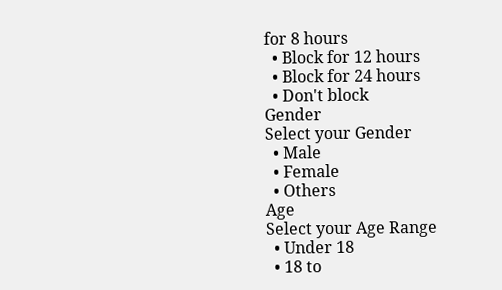for 8 hours
  • Block for 12 hours
  • Block for 24 hours
  • Don't block
Gender
Select your Gender
  • Male
  • Female
  • Others
Age
Select your Age Range
  • Under 18
  • 18 to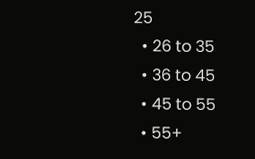25
  • 26 to 35
  • 36 to 45
  • 45 to 55
  • 55+